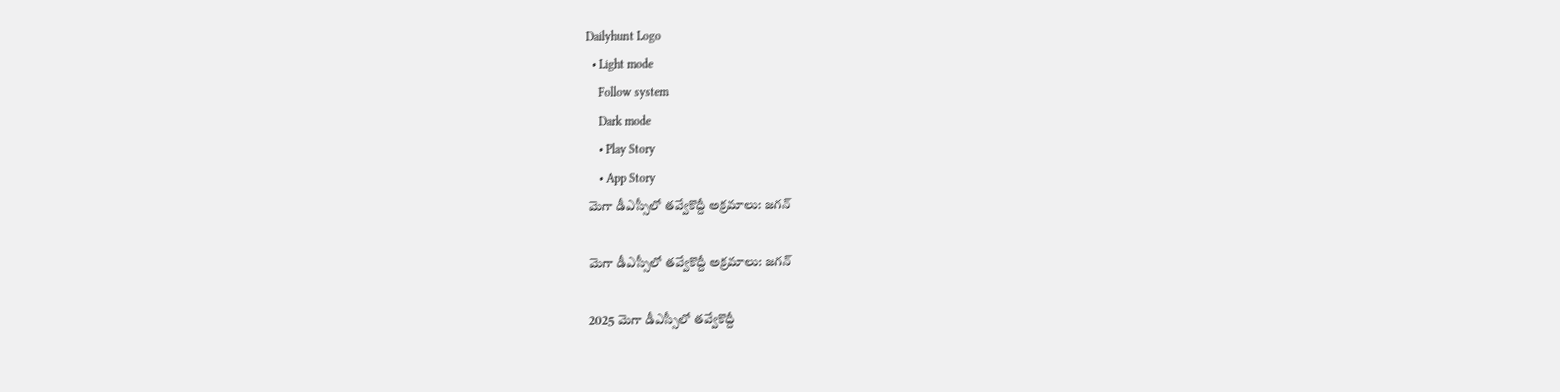Dailyhunt Logo
  • Light mode
    Follow system
    Dark mode
    • Play Story
    • App Story
మెగా డీఎస్సీలో తవ్వేకొద్దీ అక్రమాలు: జగన్

మెగా డీఎస్సీలో తవ్వేకొద్దీ అక్రమాలు: జగన్

2025 మెగా డీఎస్సీలో తవ్వేకొద్దీ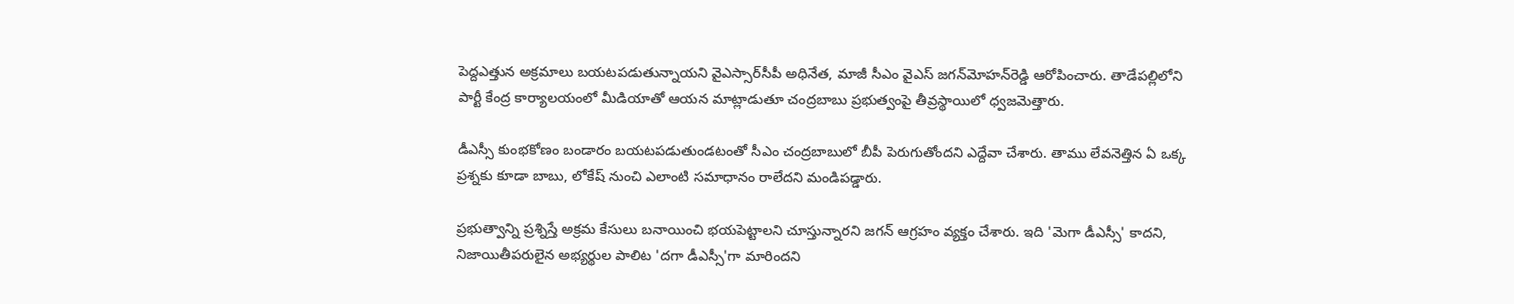పెద్దఎత్తున అక్రమాలు బయటపడుతున్నాయని వైఎస్సార్‌సీపీ అధినేత, మాజీ సీఎం వైఎస్‌ జగన్‌మోహన్‌రెడ్డి ఆరోపించారు. తాడేపల్లిలోని పార్టీ కేంద్ర కార్యాలయంలో మీడియాతో ఆయన మాట్లాడుతూ చంద్రబాబు ప్రభుత్వంపై తీవ్రస్థాయిలో ధ్వజమెత్తారు.

డీఎస్సీ కుంభకోణం బండారం బయటపడుతుండటంతో సీఎం చంద్రబాబులో బీపీ పెరుగుతోందని ఎద్దేవా చేశారు. తాము లేవనెత్తిన ఏ ఒక్క ప్రశ్నకు కూడా బాబు, లోకేష్ నుంచి ఎలాంటి సమాధానం రాలేదని మండిపడ్డారు.

ప్రభుత్వాన్ని ప్రశ్నిస్తే అక్రమ కేసులు బనాయించి భయపెట్టాలని చూస్తున్నారని జగన్ ఆగ్రహం వ్యక్తం చేశారు. ఇది 'మెగా డీఎస్సీ' కాదని, నిజాయితీపరులైన అభ్యర్థుల పాలిట 'దగా డీఎస్సీ'గా మారిందని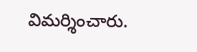విమర్శించారు.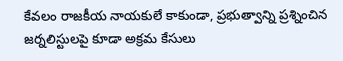కేవలం రాజకీయ నాయకులే కాకుండా, ప్రభుత్వాన్ని ప్రశ్నించిన జర్నలిస్టులపై కూడా అక్రమ కేసులు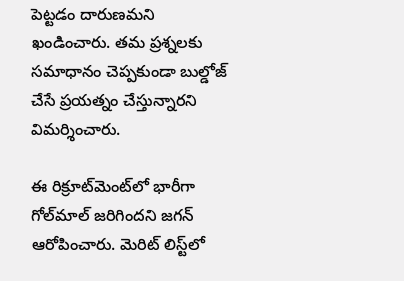పెట్టడం దారుణమని ఖండించారు. తమ ప్రశ్నలకు సమాధానం చెప్పకుండా బుల్డోజ్ చేసే ప్రయత్నం చేస్తున్నారని విమర్శించారు.

ఈ రిక్రూట్‌మెంట్‌లో భారీగా గోల్‌మాల్ జరిగిందని జగన్ ఆరోపించారు. మెరిట్ లిస్ట్‌లో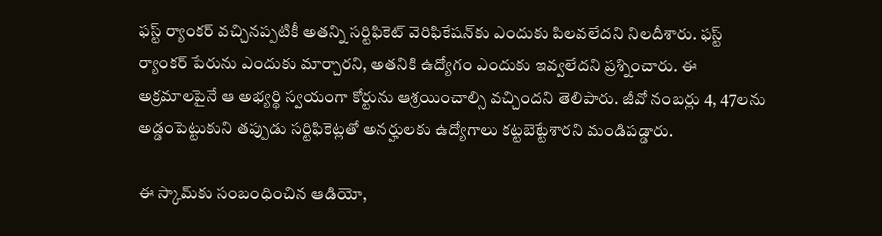ఫస్ట్ ర్యాంకర్ వచ్చినప్పటికీ అతన్ని సర్టిఫికెట్ వెరిఫికేషన్‌కు ఎందుకు పిలవలేదని నిలదీశారు. ఫస్ట్ ర్యాంకర్ పేరును ఎందుకు మార్చారని, అతనికి ఉద్యోగం ఎందుకు ఇవ్వలేదని ప్రశ్నించారు. ఈ అక్రమాలపైనే ఆ అభ్యర్థి స్వయంగా కోర్టును ఆశ్రయించాల్సి వచ్చిందని తెలిపారు. జీవో నంబర్లు 4, 47లను అడ్డంపెట్టుకుని తప్పుడు సర్టిఫికెట్లతో అనర్హులకు ఉద్యోగాలు కట్టబెట్టేశారని మండిపడ్డారు.

ఈ స్కామ్‌కు సంబంధించిన ఆడియో,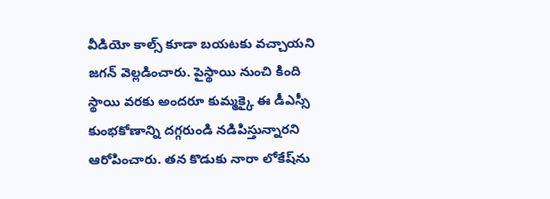వీడియో కాల్స్ కూడా బయటకు వచ్చాయని జగన్ వెల్లడించారు. పైస్థాయి నుంచి కింది స్థాయి వరకు అందరూ కుమ్మక్కై ఈ డీఎస్సీ కుంభకోణాన్ని దగ్గరుండి నడిపిస్తున్నారని ఆరోపించారు. తన కొడుకు నారా లోకేష్‌ను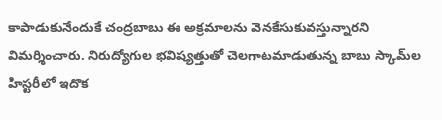కాపాడుకునేందుకే చంద్రబాబు ఈ అక్రమాలను వెనకేసుకువస్తున్నారని విమర్శించారు. నిరుద్యోగుల భవిష్యత్తుతో చెలగాటమాడుతున్న బాబు స్కామ్‌ల హిస్టరీలో ఇదొక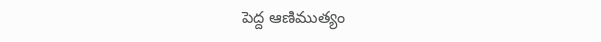పెద్ద ఆణిముత్యం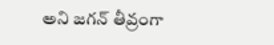అని జగన్ తీవ్రంగా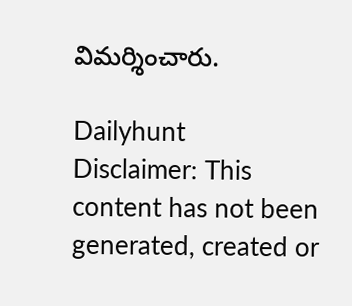విమర్శించారు.

Dailyhunt
Disclaimer: This content has not been generated, created or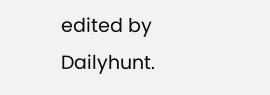edited by Dailyhunt.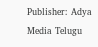Publisher: Adya Media Telugu